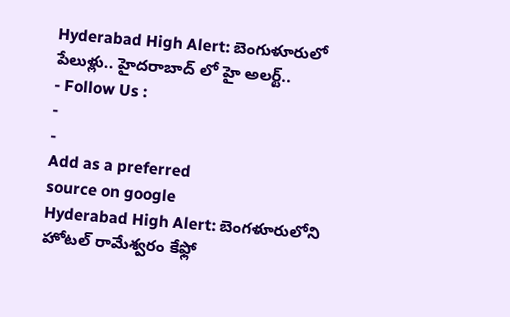Hyderabad High Alert: బెంగుళూరులో పేలుళ్లు.. హైదరాబాద్ లో హై అలర్ట్..
- Follow Us :
-
-
Add as a preferred
source on google
Hyderabad High Alert: బెంగళూరులోని హోటల్ రామేశ్వరం కేఫ్లో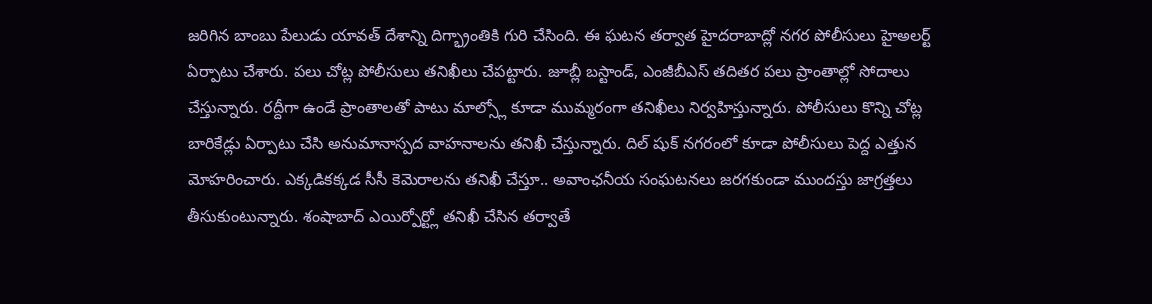జరిగిన బాంబు పేలుడు యావత్ దేశాన్ని దిగ్భ్రాంతికి గురి చేసింది. ఈ ఘటన తర్వాత హైదరాబాద్లో నగర పోలీసులు హైఅలర్ట్ ఏర్పాటు చేశారు. పలు చోట్ల పోలీసులు తనిఖీలు చేపట్టారు. జూబ్లీ బస్టాండ్, ఎంజీబీఎస్ తదితర పలు ప్రాంతాల్లో సోదాలు చేస్తున్నారు. రద్దీగా ఉండే ప్రాంతాలతో పాటు మాల్స్లో కూడా ముమ్మరంగా తనిఖీలు నిర్వహిస్తున్నారు. పోలీసులు కొన్ని చోట్ల బారికేడ్లు ఏర్పాటు చేసి అనుమానాస్పద వాహనాలను తనిఖీ చేస్తున్నారు. దిల్ షుక్ నగరంలో కూడా పోలీసులు పెద్ద ఎత్తున మోహరించారు. ఎక్కడికక్కడ సీసీ కెమెరాలను తనిఖీ చేస్తూ.. అవాంఛనీయ సంఘటనలు జరగకుండా ముందస్తు జాగ్రత్తలు తీసుకుంటున్నారు. శంషాబాద్ ఎయిర్పోర్ట్లో తనిఖీ చేసిన తర్వాతే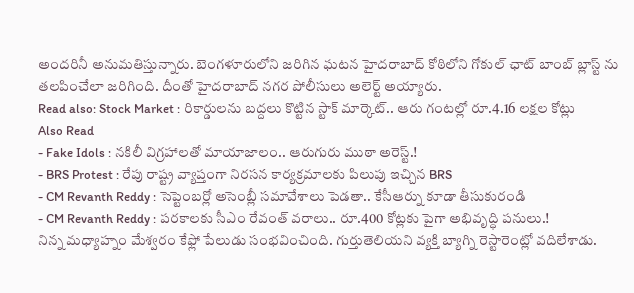అందరినీ అనుమతిస్తున్నారు. బెంగళూరులోని జరిగిన ఘటన హైదరాబాద్ కోఠిలోని గోకుల్ ఛాట్ బాంబ్ బ్లాస్ట్ ను తలపించేలా జరిగింది. దీంతో హైదరాబాద్ నగర పోలీసులు అలెర్ట్ అయ్యారు.
Read also: Stock Market : రికార్డులను బద్దలు కొట్టిన స్టాక్ మార్కెట్.. ఆరు గంటల్లో రూ.4.16 లక్షల కోట్లు
Also Read
- Fake Idols : నకిలీ విగ్రహాలతో మాయాజాలం.. ఆరుగురు ముఠా అరెస్ట్.!
- BRS Protest : రేపు రాష్ట్ర వ్యాప్తంగా నిరసన కార్యక్రమాలకు పిలుపు ఇచ్చిన BRS
- CM Revanth Reddy : సెప్టెంబర్లో అసెంబ్లీ సమావేశాలు పెడతా.. కేసీఆర్ను కూడా తీసుకురండి
- CM Revanth Reddy : పరకాలకు సీఎం రేవంత్ వరాలు.. రూ.400 కోట్లకు పైగా అభివృద్ధి పనులు.!
నిన్న మధ్యాహ్నం మేశ్వరం కేఫ్లో పేలుడు సంభవించింది. గుర్తుతెలియని వ్యక్తి బ్యాగ్ని రెస్టారెంట్లో వదిలేశాడు.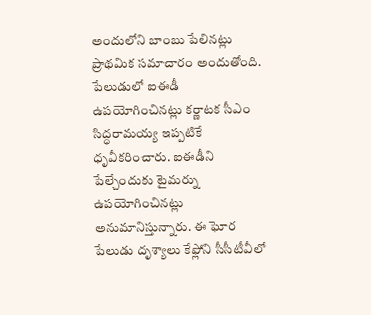అందులోని బాంబు పేలినట్లు ప్రాథమిక సమాచారం అందుతోంది. పేలుడులో ఐఈడీ ఉపయోగించినట్లు కర్ణాటక సీఎం సిద్ధరామయ్య ఇప్పటికే ధృవీకరించారు. ఐఈడీని పేల్చేందుకు టైమర్ను ఉపయోగించినట్లు అనుమానిస్తున్నారు. ఈ ఘోర పేలుడు దృశ్యాలు కేఫ్లోని సీసీటీవీలో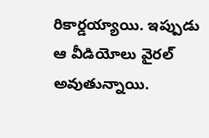రికార్డయ్యాయి. ఇప్పుడు ఆ వీడియోలు వైరల్ అవుతున్నాయి.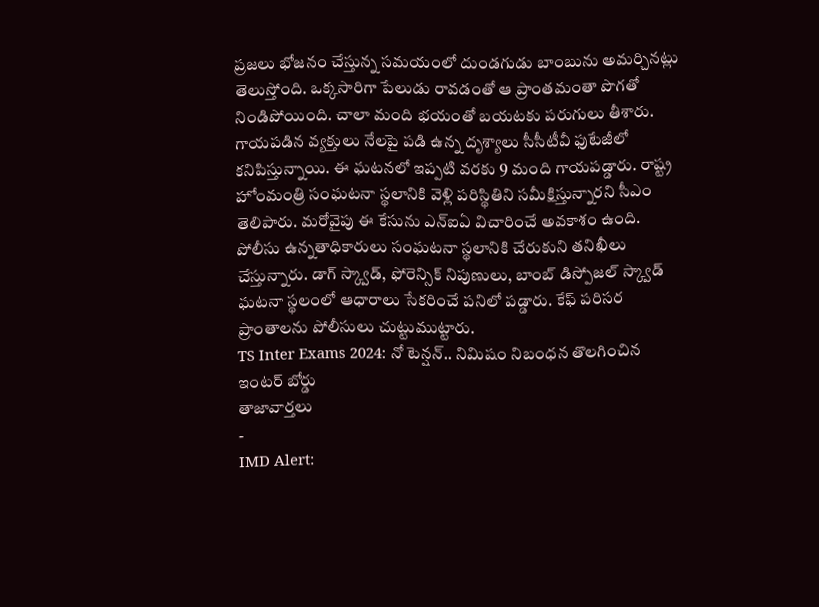ప్రజలు భోజనం చేస్తున్న సమయంలో దుండగుడు బాంబును అమర్చినట్లు తెలుస్తోంది. ఒక్కసారిగా పేలుడు రావడంతో ఆ ప్రాంతమంతా పొగతో నిండిపోయింది. చాలా మంది భయంతో బయటకు పరుగులు తీశారు. గాయపడిన వ్యక్తులు నేలపై పడి ఉన్న దృశ్యాలు సీసీటీవీ ఫుటేజీలో కనిపిస్తున్నాయి. ఈ ఘటనలో ఇప్పటి వరకు 9 మంది గాయపడ్డారు. రాష్ట్ర హోంమంత్రి సంఘటనా స్థలానికి వెళ్లి పరిస్థితిని సమీక్షిస్తున్నారని సీఎం తెలిపారు. మరోవైపు ఈ కేసును ఎన్ఐఏ విచారించే అవకాశం ఉంది. పోలీసు ఉన్నతాధికారులు సంఘటనా స్థలానికి చేరుకుని తనిఖీలు చేస్తున్నారు. డాగ్ స్క్వాడ్, ఫోరెన్సిక్ నిపుణులు, బాంబ్ డిస్పోజల్ స్క్వాడ్ ఘటనా స్థలంలో ఆధారాలు సేకరించే పనిలో పడ్డారు. కేఫ్ పరిసర ప్రాంతాలను పోలీసులు చుట్టుముట్టారు.
TS Inter Exams 2024: నో టెన్షన్.. నిమిషం నిబంధన తొలగించిన ఇంటర్ బోర్డు
తాజావార్తలు
-
IMD Alert: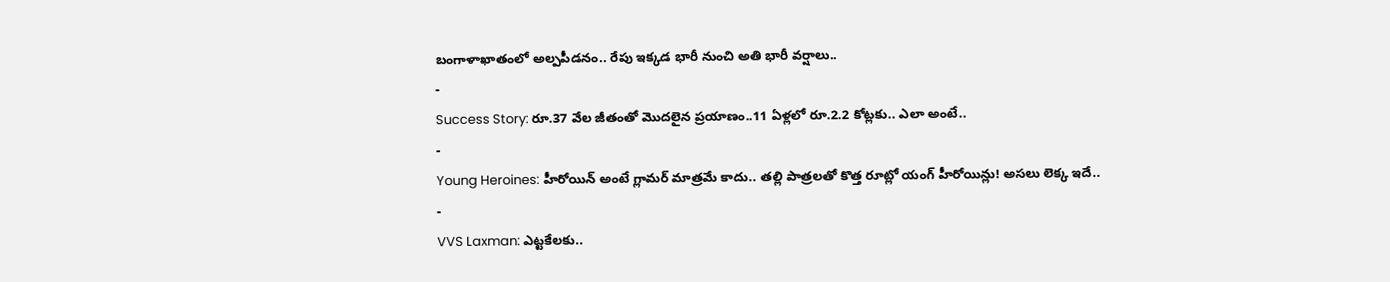బంగాళాఖాతంలో అల్పపీడనం.. రేపు ఇక్కడ భారీ నుంచి అతి భారీ వర్షాలు..
-
Success Story: రూ.37 వేల జీతంతో మొదలైన ప్రయాణం..11 ఏళ్లలో రూ.2.2 కోట్లకు.. ఎలా అంటే..
-
Young Heroines: హీరోయిన్ అంటే గ్లామర్ మాత్రమే కాదు.. తల్లి పాత్రలతో కొత్త రూట్లో యంగ్ హీరోయిన్లు! అసలు లెక్క ఇదే..
-
VVS Laxman: ఎట్టకేలకు..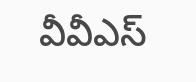వీవీఎస్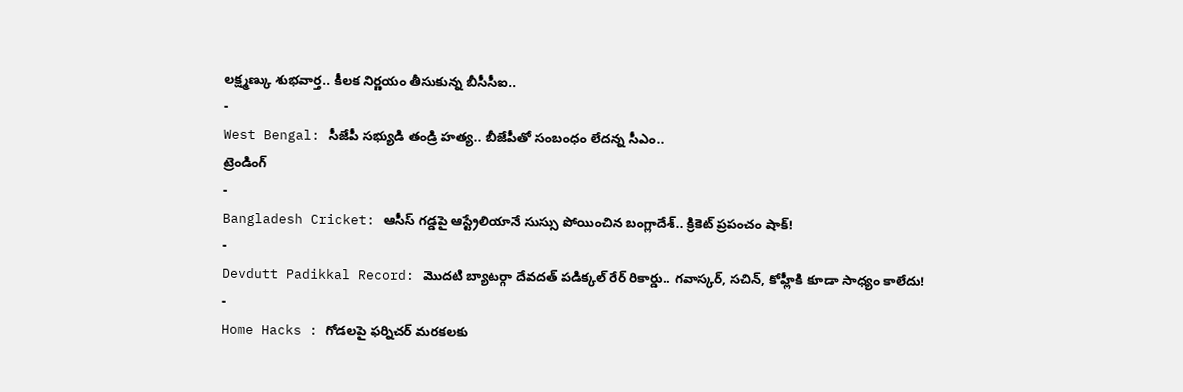లక్ష్మణ్కు శుభవార్త.. కీలక నిర్ణయం తీసుకున్న బీసీసీఐ..
-
West Bengal: సీజేపీ సభ్యుడి తండ్రి హత్య.. బీజేపీతో సంబంధం లేదన్న సీఎం..
ట్రెండింగ్
-
Bangladesh Cricket: ఆసీస్ గడ్డపై ఆస్ట్రేలియానే సుస్సు పోయించిన బంగ్లాదేశ్.. క్రికెట్ ప్రపంచం షాక్!
-
Devdutt Padikkal Record: మొదటి బ్యాటర్గా దేవదత్ పడిక్కల్ రేర్ రికార్డు.. గవాస్కర్, సచిన్, కోహ్లీకి కూడా సాధ్యం కాలేదు!
-
Home Hacks : గోడలపై ఫర్నిచర్ మరకలకు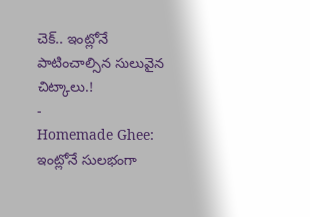చెక్.. ఇంట్లోనే పాటించాల్సిన సులువైన చిట్కాలు.!
-
Homemade Ghee: ఇంట్లోనే సులభంగా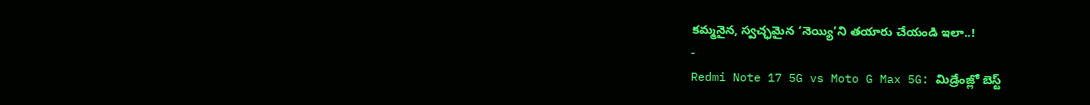కమ్మనైన, స్వచ్ఛమైన ‘నెయ్యి’ని తయారు చేయండి ఇలా..!
-
Redmi Note 17 5G vs Moto G Max 5G: మిడ్రేంజ్లో బెస్ట్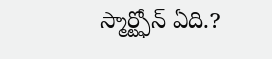స్మార్ట్ఫోన్ ఏది.?